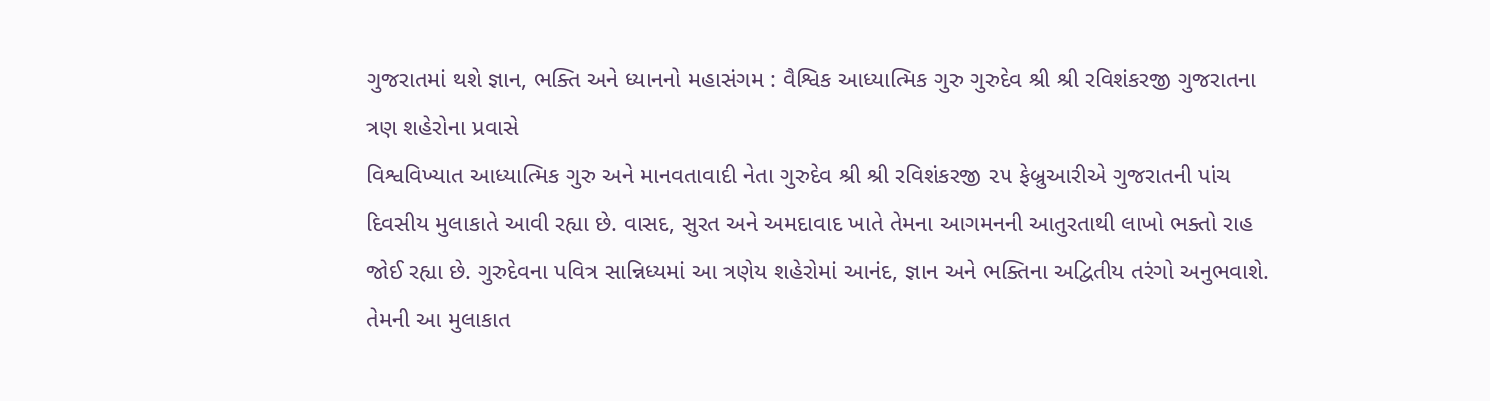ગુજરાતમાં થશે જ્ઞાન, ભક્તિ અને ધ્યાનનો મહાસંગમ : વૈશ્વિક આધ્યાત્મિક ગુરુ ગુરુદેવ શ્રી શ્રી રવિશંકરજી ગુજરાતના ત્રણ શહેરોના પ્રવાસે
વિશ્વવિખ્યાત આધ્યાત્મિક ગુરુ અને માનવતાવાદી નેતા ગુરુદેવ શ્રી શ્રી રવિશંકરજી ૨૫ ફેબ્રુઆરીએ ગુજરાતની પાંચ દિવસીય મુલાકાતે આવી રહ્યા છે. વાસદ, સુરત અને અમદાવાદ ખાતે તેમના આગમનની આતુરતાથી લાખો ભક્તો રાહ જોઈ રહ્યા છે. ગુરુદેવના પવિત્ર સાન્નિધ્યમાં આ ત્રણેય શહેરોમાં આનંદ, જ્ઞાન અને ભક્તિના અદ્વિતીય તરંગો અનુભવાશે. તેમની આ મુલાકાત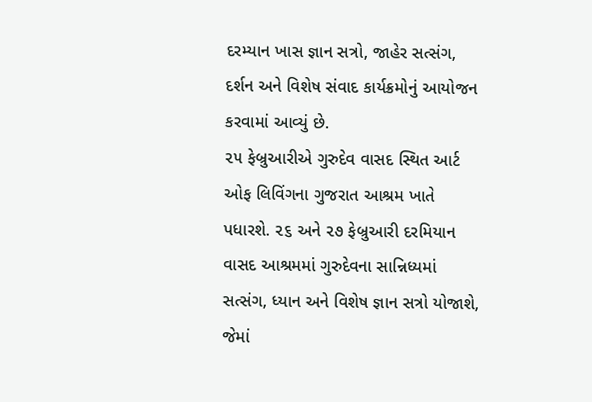દરમ્યાન ખાસ જ્ઞાન સત્રો, જાહેર સત્સંગ, દર્શન અને વિશેષ સંવાદ કાર્યક્રમોનું આયોજન કરવામાં આવ્યું છે.
૨૫ ફેબ્રુઆરીએ ગુરુદેવ વાસદ સ્થિત આર્ટ ઓફ લિવિંગના ગુજરાત આશ્રમ ખાતે પધારશે. ૨૬ અને ૨૭ ફેબ્રુઆરી દરમિયાન વાસદ આશ્રમમાં ગુરુદેવના સાન્નિધ્યમાં સત્સંગ, ધ્યાન અને વિશેષ જ્ઞાન સત્રો યોજાશે, જેમાં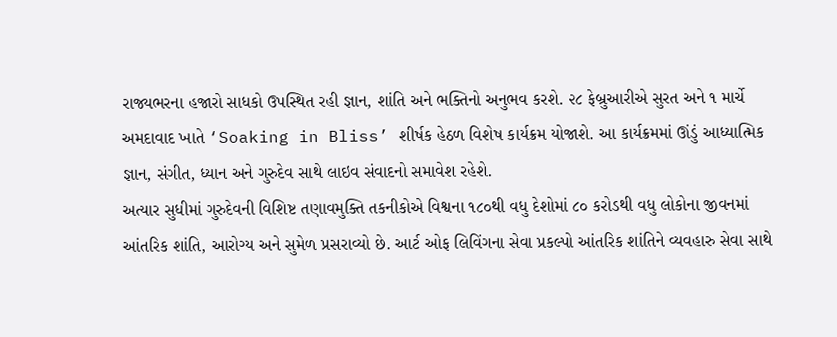રાજ્યભરના હજારો સાધકો ઉપસ્થિત રહી જ્ઞાન, શાંતિ અને ભક્તિનો અનુભવ કરશે. ૨૮ ફેબ્રુઆરીએ સુરત અને ૧ માર્ચે અમદાવાદ ખાતે ‘Soaking in Bliss’ શીર્ષક હેઠળ વિશેષ કાર્યક્રમ યોજાશે. આ કાર્યક્રમમાં ઊંડું આધ્યાત્મિક જ્ઞાન, સંગીત, ધ્યાન અને ગુરુદેવ સાથે લાઇવ સંવાદનો સમાવેશ રહેશે.
અત્યાર સુધીમાં ગુરુદેવની વિશિષ્ટ તણાવમુક્તિ તકનીકોએ વિશ્વના ૧૮૦થી વધુ દેશોમાં ૮૦ કરોડથી વધુ લોકોના જીવનમાં આંતરિક શાંતિ, આરોગ્ય અને સુમેળ પ્રસરાવ્યો છે. આર્ટ ઓફ લિવિંગના સેવા પ્રકલ્પો આંતરિક શાંતિને વ્યવહારુ સેવા સાથે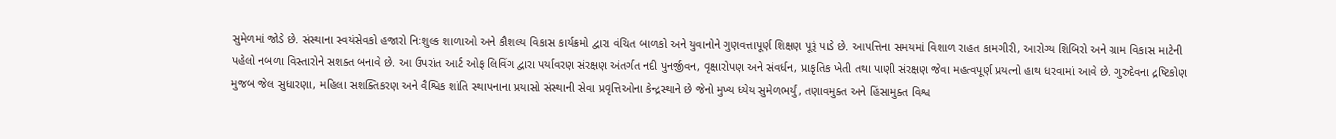સુમેળમાં જોડે છે. સંસ્થાના સ્વયંસેવકો હજારો નિઃશુલ્ક શાળાઓ અને કૌશલ્ય વિકાસ કાર્યક્રમો દ્વારા વંચિત બાળકો અને યુવાનોને ગુણવત્તાપૂર્ણ શિક્ષણ પૂરૂં પાડે છે. આપત્તિના સમયમાં વિશાળ રાહત કામગીરી, આરોગ્ય શિબિરો અને ગ્રામ વિકાસ માટેની પહેલો નબળા વિસ્તારોને સશક્ત બનાવે છે. આ ઉપરાંત આર્ટ ઓફ લિવિંગ દ્વારા પર્યાવરણ સંરક્ષણ અંતર્ગત નદી પુનર્જીવન, વૃક્ષારોપણ અને સંવર્ધન, પ્રાકૃતિક ખેતી તથા પાણી સંરક્ષણ જેવા મહત્વપૂર્ણ પ્રયત્નો હાથ ધરવામાં આવે છે. ગુરુદેવના દ્રષ્ટિકોણ મુજબ જેલ સુધારણા, મહિલા સશક્તિકરણ અને વૈશ્વિક શાંતિ સ્થાપનાના પ્રયાસો સંસ્થાની સેવા પ્રવૃત્તિઓના કેન્દ્રસ્થાને છે જેનો મુખ્ય ધ્યેય સુમેળભર્યું, તણાવમુક્ત અને હિંસામુક્ત વિશ્વ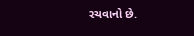રચવાનો છે.